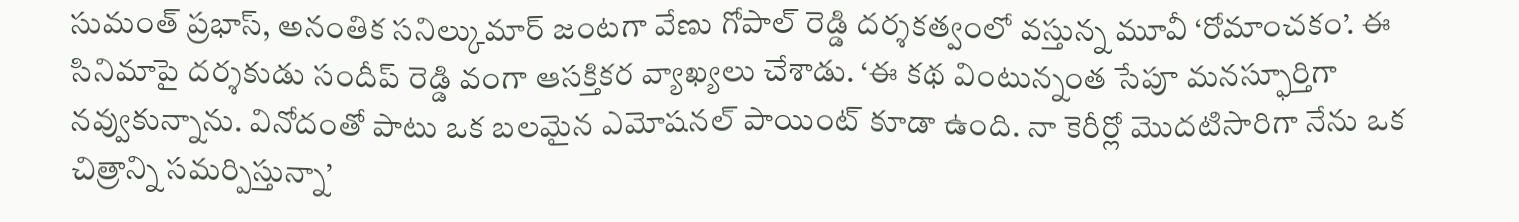సుమంత్ ప్రభాస్, అనంతిక సనిల్కుమార్ జంటగా వేణు గోపాల్ రెడ్డి దర్శకత్వంలో వస్తున్న మూవీ ‘రోమాంచకం’. ఈ సినిమాపై దర్శకుడు సందీప్ రెడ్డి వంగా ఆసక్తికర వ్యాఖ్యలు చేశాడు. ‘ఈ కథ వింటున్నంత సేపూ మనస్ఫూర్తిగా నవ్వుకున్నాను. వినోదంతో పాటు ఒక బలమైన ఎమోషనల్ పాయింట్ కూడా ఉంది. నా కెరీర్లో మొదటిసారిగా నేను ఒక చిత్రాన్ని సమర్పిస్తున్నా’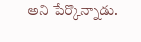అని పేర్కొన్నాడు.